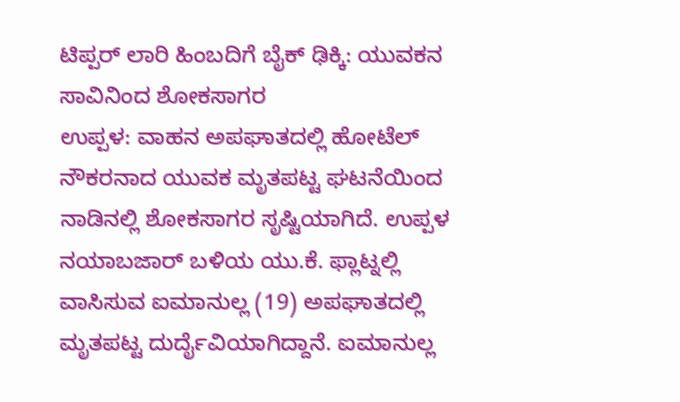ಟಿಪ್ಪರ್ ಲಾರಿ ಹಿಂಬದಿಗೆ ಬೈಕ್ ಢಿಕ್ಕಿ: ಯುವಕನ ಸಾವಿನಿಂದ ಶೋಕಸಾಗರ
ಉಪ್ಪಳ: ವಾಹನ ಅಪಘಾತದಲ್ಲಿ ಹೋಟೆಲ್ ನೌಕರನಾದ ಯುವಕ ಮೃತಪಟ್ಟ ಘಟನೆಯಿಂದ ನಾಡಿನಲ್ಲಿ ಶೋಕಸಾಗರ ಸೃಷ್ಟಿಯಾಗಿದೆ. ಉಪ್ಪಳ ನಯಾಬಜಾರ್ ಬಳಿಯ ಯು.ಕೆ. ಫ್ಲಾಟ್ನಲ್ಲಿ ವಾಸಿಸುವ ಐಮಾನುಲ್ಲ (19) ಅಪಘಾತದಲ್ಲಿ ಮೃತಪಟ್ಟ ದುರ್ದೈವಿಯಾಗಿದ್ದಾನೆ. ಐಮಾನುಲ್ಲ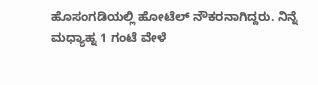ಹೊಸಂಗಡಿಯಲ್ಲಿ ಹೋಟೆಲ್ ನೌಕರನಾಗಿದ್ದರು. ನಿನ್ನೆ ಮಧ್ಯಾಹ್ನ 1 ಗಂಟೆ ವೇಳೆ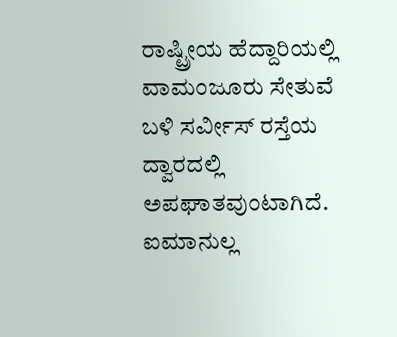ರಾಷ್ಟ್ರೀಯ ಹೆದ್ದಾರಿಯಲ್ಲಿ ವಾಮಂಜೂರು ಸೇತುವೆ ಬಳಿ ಸರ್ವೀಸ್ ರಸ್ತೆಯ ದ್ವಾರದಲ್ಲಿ ಅಪಘಾತವುಂಟಾಗಿದೆ. ಐಮಾನುಲ್ಲ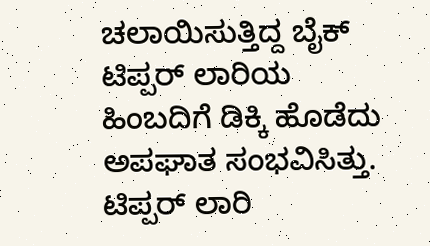ಚಲಾಯಿಸುತ್ತಿದ್ದ ಬೈಕ್ ಟಿಪ್ಪರ್ ಲಾರಿಯ ಹಿಂಬದಿಗೆ ಡಿಕ್ಕಿ ಹೊಡೆದು ಅಪಘಾತ ಸಂಭವಿಸಿತ್ತು. ಟಿಪ್ಪರ್ ಲಾರಿ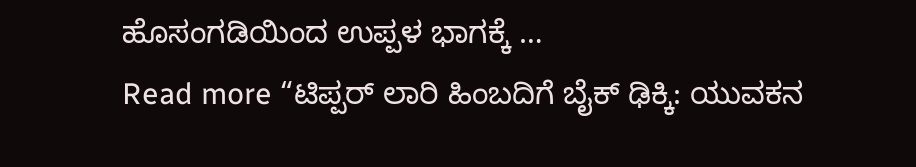ಹೊಸಂಗಡಿಯಿಂದ ಉಪ್ಪಳ ಭಾಗಕ್ಕೆ …
Read more “ಟಿಪ್ಪರ್ ಲಾರಿ ಹಿಂಬದಿಗೆ ಬೈಕ್ ಢಿಕ್ಕಿ: ಯುವಕನ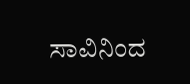ಸಾವಿನಿಂದ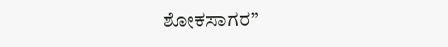ಶೋಕಸಾಗರ”